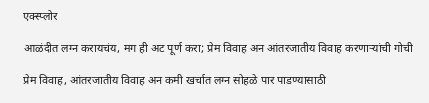एक्स्प्लोर

आळंदीत लग्न करायचंय, मग ही अट पूर्ण करा; प्रेम विवाह अन आंतरजातीय विवाह करणाऱ्यांची गोची

प्रेम विवाह, आंतरजातीय विवाह अन कमी खर्चात लग्न सोहळे पार पाडण्यासाठी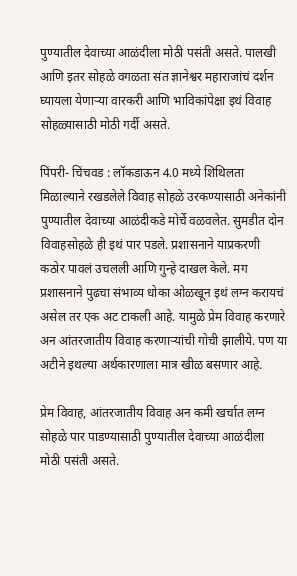पुण्यातील देवाच्या आळंदीला मोठी पसंती असते. पालखी आणि इतर सोहळे वगळता संत ज्ञानेश्वर महाराजांचं दर्शन घ्यायला येणाऱ्या वारकरी आणि भाविकांपेक्षा इथं विवाह सोहळ्यासाठी मोठी गर्दी असते.

पिंपरी- चिंचवड : लॉकडाऊन 4.0 मध्ये शिथिलता मिळाल्याने रखडलेले विवाह सोहळे उरकण्यासाठी अनेकांनी पुण्यातील देवाच्या आळंदीकडे मोर्चे वळवलेत. सुमडीत दोन विवाहसोहळे ही इथं पार पडले. प्रशासनाने याप्रकरणी कठोर पावलं उचलली आणि गुन्हे दाखल केले. मग प्रशासनाने पुढचा संभाव्य धोका ओळखून इथं लग्न करायचं असेल तर एक अट टाकली आहे. यामुळे प्रेम विवाह करणारे अन आंतरजातीय विवाह करणाऱ्यांची गोची झालीये. पण या अटीने इथल्या अर्थकारणाला मात्र खीळ बसणार आहे.

प्रेम विवाह, आंतरजातीय विवाह अन कमी खर्चात लग्न सोहळे पार पाडण्यासाठी पुण्यातील देवाच्या आळंदीला मोठी पसंती असते.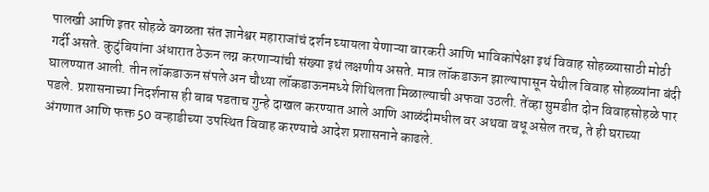पालखी आणि इतर सोहळे वगळता संत ज्ञानेश्वर महाराजांचं दर्शन घ्यायला येणाऱ्या वारकरी आणि भाविकांपेक्षा इथं विवाह सोहळ्यासाठी मोठी गर्दी असते. कुटुंबियांना अंधारात ठेऊन लग्न करणाऱ्यांची संख्या इथं लक्षणीय असते. मात्र लॉकडाऊन झाल्यापासून येथील विवाह सोहळ्यांना बंदी घालण्यात आली. तीन लॉकडाऊन संपले अन चौथ्या लॉकडाऊनमध्ये शिथिलता मिळाल्याची अफवा उठली. तेंव्हा सुमडीत दोन विवाहसोहळे पार पडले. प्रशासनाच्या निदर्शनास ही बाब पडताच गुन्हे दाखल करण्यात आले आणि आळंदीमधील वर अथवा वधू असेल तरच, ते ही घराच्या अंगणात आणि फक्त 50 वऱ्हाडीच्या उपस्थित विवाह करण्याचे आदेश प्रशासनाने काढले.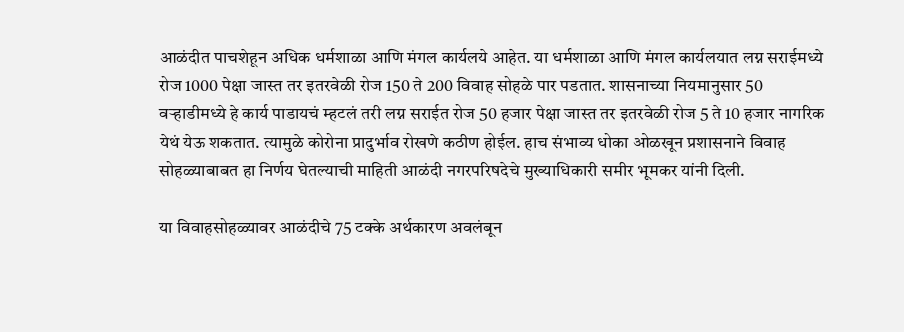आळंदीत पाचशेहून अधिक धर्मशाळा आणि मंगल कार्यलये आहेत. या धर्मशाळा आणि मंगल कार्यलयात लग्न सराईमध्ये रोज 1000 पेक्षा जास्त तर इतरवेळी रोज 150 ते 200 विवाह सोहळे पार पडतात. शासनाच्या नियमानुसार 50 वऱ्हाडीमध्ये हे कार्य पाडायचं म्हटलं तरी लग्न सराईत रोज 50 हजार पेक्षा जास्त तर इतरवेळी रोज 5 ते 10 हजार नागरिक येथं येऊ शकतात. त्यामुळे कोरोना प्रादुर्भाव रोखणे कठीण होईल. हाच संभाव्य धोका ओळखून प्रशासनाने विवाह सोहळ्याबाबत हा निर्णय घेतल्याची माहिती आळंदी नगरपरिषदेचे मुख्याधिकारी समीर भूमकर यांनी दिली.

या विवाहसोहळ्यावर आळंदीचे 75 टक्के अर्थकारण अवलंबून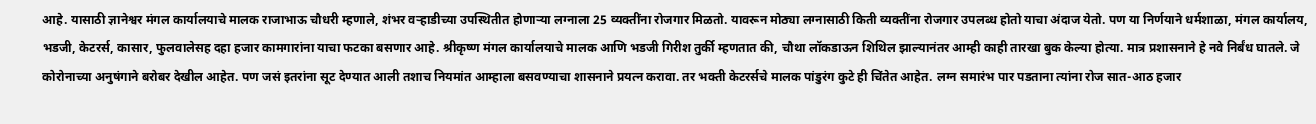आहे. यासाठी ज्ञानेश्वर मंगल कार्यालयाचे मालक राजाभाऊ चौधरी म्हणाले, शंभर वऱ्हाडीच्या उपस्थितीत होणाऱ्या लग्नाला 25 व्यक्तींना रोजगार मिळतो. यावरून मोठ्या लग्नासाठी किती व्यक्तींना रोजगार उपलब्ध होतो याचा अंदाज येतो. पण या निर्णयाने धर्मशाळा, मंगल कार्यालय, भडजी, केटरर्स, कासार, फुलवालेसह दहा हजार कामगारांना याचा फटका बसणार आहे. श्रीकृष्ण मंगल कार्यालयाचे मालक आणि भडजी गिरीश तुर्की म्हणतात की, चौथा लॉकडाऊन शिथिल झाल्यानंतर आम्ही काही तारखा बुक केल्या होत्या. मात्र प्रशासनाने हे नवे निर्बंध घातले. जे कोरोनाच्या अनुषंगाने बरोबर देखील आहेत. पण जसं इतरांना सूट देण्यात आली तशाच नियमांत आम्हाला बसवण्याचा शासनाने प्रयत्न करावा. तर भक्ती केटरर्सचे मालक पांडुरंग कुटे ही चिंतेत आहेत. लग्न समारंभ पार पडताना त्यांना रोज सात-आठ हजार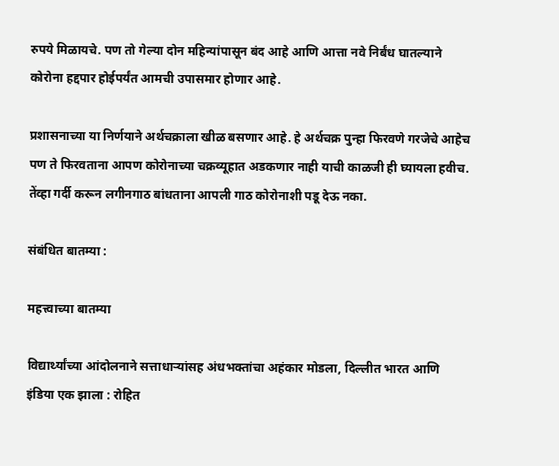रुपये मिळायचे. पण तो गेल्या दोन महिन्यांपासून बंद आहे आणि आत्ता नवे निर्बंध घातल्याने कोरोना हद्दपार होईपर्यंत आमची उपासमार होणार आहे.

प्रशासनाच्या या निर्णयाने अर्थचक्राला खीळ बसणार आहे. हे अर्थचक्र पुन्हा फिरवणे गरजेचे आहेच पण ते फिरवताना आपण कोरोनाच्या चक्रव्यूहात अडकणार नाही याची काळजी ही घ्यायला हवीच. तेंव्हा गर्दी करून लगीनगाठ बांधताना आपली गाठ कोरोनाशी पडू देऊ नका.

संबंधित बातम्या :

महत्त्वाच्या बातम्या

विद्यार्थ्यांच्या आंदोलनाने सत्ताधाऱ्यांसह अंधभक्तांचा अहंकार मोडला, दिल्लीत भारत आणि इंडिया एक झाला : रोहित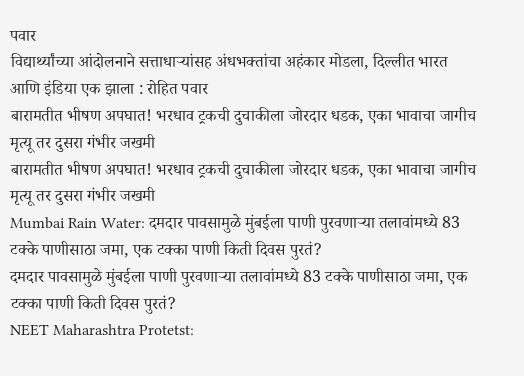पवार
विद्यार्थ्यांच्या आंदोलनाने सत्ताधाऱ्यांसह अंधभक्तांचा अहंकार मोडला, दिल्लीत भारत आणि इंडिया एक झाला : रोहित पवार
बारामतीत भीषण अपघात! भरधाव ट्रकची दुचाकीला जोरदार धडक, एका भावाचा जागीच मृत्यू तर दुसरा गंभीर जखमी
बारामतीत भीषण अपघात! भरधाव ट्रकची दुचाकीला जोरदार धडक, एका भावाचा जागीच मृत्यू तर दुसरा गंभीर जखमी
Mumbai Rain Water: दमदार पावसामुळे मुंबईला पाणी पुरवणाऱ्या तलावांमध्ये 83 टक्के पाणीसाठा जमा, एक टक्का पाणी किती दिवस पुरतं?
दमदार पावसामुळे मुंबईला पाणी पुरवणाऱ्या तलावांमध्ये 83 टक्के पाणीसाठा जमा, एक टक्का पाणी किती दिवस पुरतं?
NEET Maharashtra Protetst: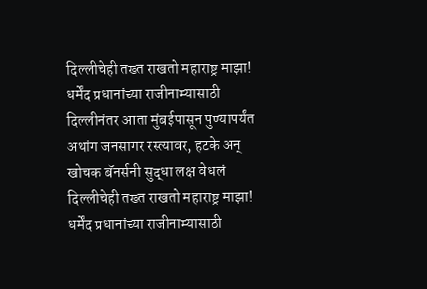दिल्लीचेही तख्त राखतो महाराष्ट्र माझा! धर्मेंद प्रधानांच्या राजीनाम्यासाठी दिल्लीनंतर आता मुंबईपासून पुण्यापर्यंत अथांग जनसागर रस्त्यावर, हटके अन् खोचक बॅनर्सनी सुद्धा लक्ष वेधलं
दिल्लीचेही तख्त राखतो महाराष्ट्र माझा! धर्मेंद प्रधानांच्या राजीनाम्यासाठी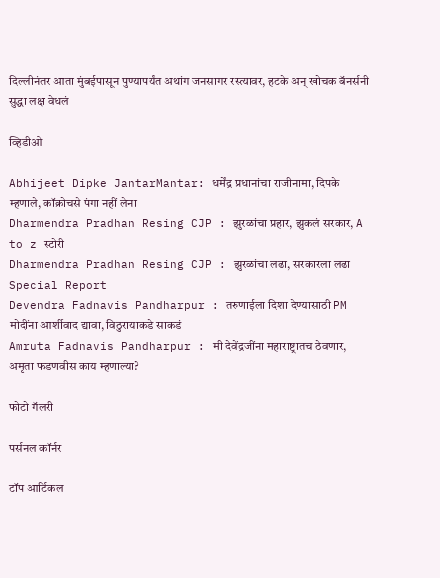दिल्लीनंतर आता मुंबईपासून पुण्यापर्यंत अथांग जनसागर रस्त्यावर, हटके अन् खोचक बॅनर्सनी सुद्धा लक्ष वेधलं

व्हिडीओ

Abhijeet Dipke JantarMantar: धर्मेंद्र प्रधानांचा राजीनामा, दिपके म्हणाले, कॉक्रोचसे पंगा नहीं लेना
Dharmendra Pradhan Resing CJP : झुरळांचा प्रहार, झुकलं सरकार, A to z स्टोरी
Dharmendra Pradhan Resing CJP : झुरळांचा लढा, सरकारला लढा Special Report
Devendra Fadnavis Pandharpur : तरुणाईला दिशा देण्यासाठी PM मोदींना आर्शीवाद द्यावा, विठुरायाकडे साकडं
Amruta Fadnavis Pandharpur : मी देवेंद्रजींना महाराष्ट्रातच ठेवणार, अमृता फडणवीस काय म्हणाल्या?

फोटो गॅलरी

पर्सनल कॉर्नर

टॉप आर्टिकल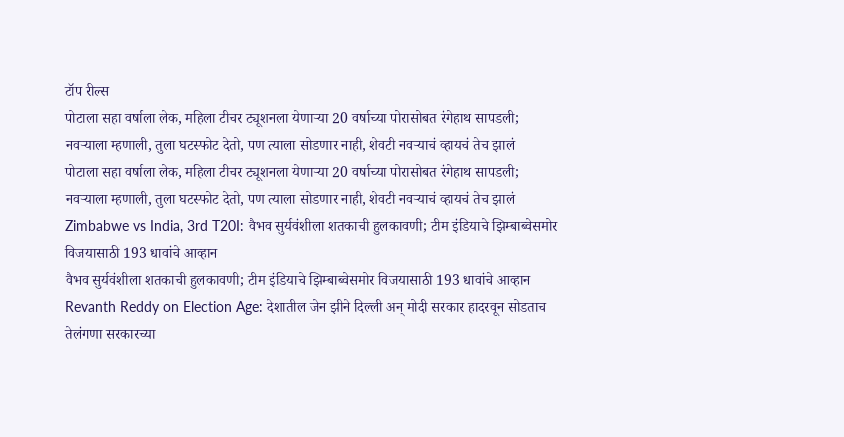टॉप रील्स
पोटाला सहा वर्षाला लेक, महिला टीचर ट्यूशनला येणाऱ्या 20 वर्षाच्या पोरासोबत रंगेहाथ सापडली; नवऱ्याला म्हणाली, तुला घटस्फोट देतो, पण त्याला सोडणार नाही, शेवटी नवऱ्याचं व्हायचं तेच झालं
पोटाला सहा वर्षाला लेक, महिला टीचर ट्यूशनला येणाऱ्या 20 वर्षाच्या पोरासोबत रंगेहाथ सापडली; नवऱ्याला म्हणाली, तुला घटस्फोट देतो, पण त्याला सोडणार नाही, शेवटी नवऱ्याचं व्हायचं तेच झालं
Zimbabwe vs India, 3rd T20I: वैभव सुर्यवंशीला शतकाची हुलकावणी; टीम इंडियाचे झिम्बाब्वेसमोर विजयासाठी 193 धावांचे आव्हान
वैभव सुर्यवंशीला शतकाची हुलकावणी; टीम इंडियाचे झिम्बाब्वेसमोर विजयासाठी 193 धावांचे आव्हान
Revanth Reddy on Election Age: देशातील जेन झीने दिल्ली अन् मोदी सरकार हादरवून सोडताच तेलंगणा सरकारच्या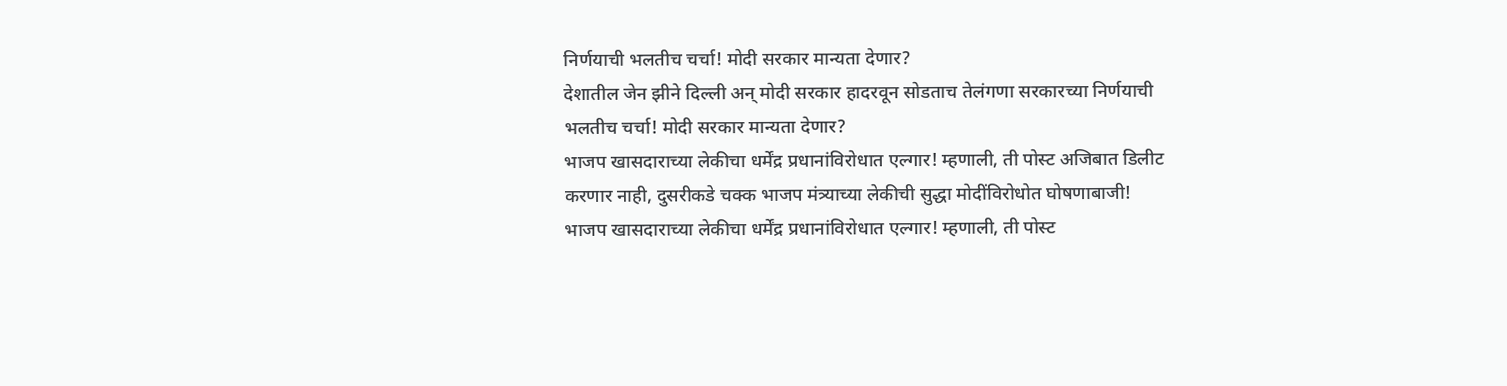निर्णयाची भलतीच चर्चा! मोदी सरकार मान्यता देणार?
देशातील जेन झीने दिल्ली अन् मोदी सरकार हादरवून सोडताच तेलंगणा सरकारच्या निर्णयाची भलतीच चर्चा! मोदी सरकार मान्यता देणार?
भाजप खासदाराच्या लेकीचा धर्मेंद्र प्रधानांविरोधात एल्गार! म्हणाली, ती पोस्ट अजिबात डिलीट करणार नाही, दुसरीकडे चक्क भाजप मंत्र्याच्या लेकीची सुद्धा मोदींविरोधोत घोषणाबाजी!
भाजप खासदाराच्या लेकीचा धर्मेंद्र प्रधानांविरोधात एल्गार! म्हणाली, ती पोस्ट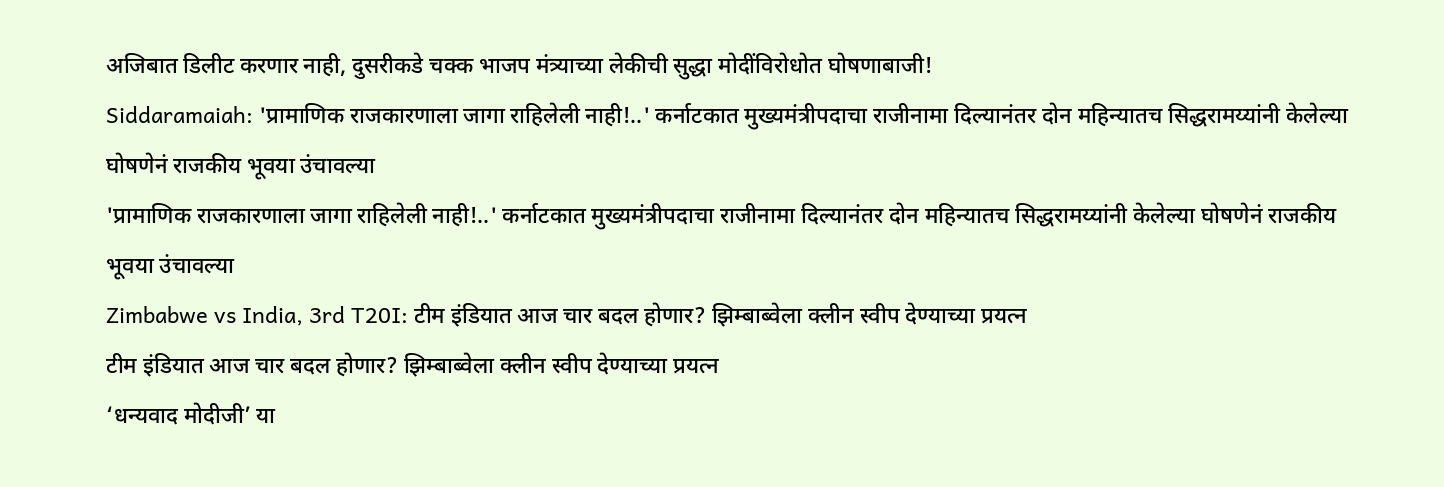अजिबात डिलीट करणार नाही, दुसरीकडे चक्क भाजप मंत्र्याच्या लेकीची सुद्धा मोदींविरोधोत घोषणाबाजी!
Siddaramaiah: 'प्रामाणिक राजकारणाला जागा राहिलेली नाही!..' कर्नाटकात मुख्यमंत्रीपदाचा राजीनामा दिल्यानंतर दोन महिन्यातच सिद्धरामय्यांनी केलेल्या घोषणेनं राजकीय भूवया उंचावल्या
'प्रामाणिक राजकारणाला जागा राहिलेली नाही!..' कर्नाटकात मुख्यमंत्रीपदाचा राजीनामा दिल्यानंतर दोन महिन्यातच सिद्धरामय्यांनी केलेल्या घोषणेनं राजकीय भूवया उंचावल्या
Zimbabwe vs India, 3rd T20I: टीम इंडियात आज चार बदल होणार? झिम्बाब्वेला क्लीन स्वीप देण्याच्या प्रयत्न
टीम इंडियात आज चार बदल होणार? झिम्बाब्वेला क्लीन स्वीप देण्याच्या प्रयत्न
‘धन्यवाद मोदीजी’ या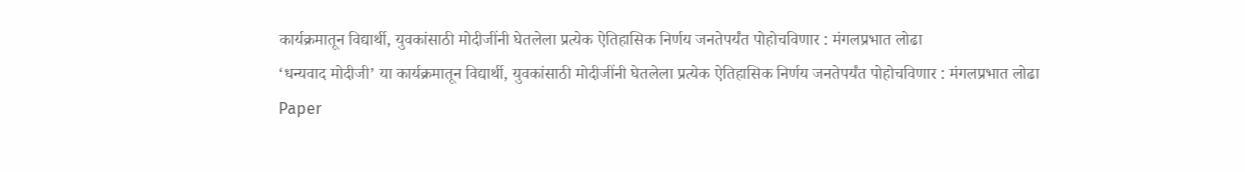कार्यक्रमातून विद्यार्थी, युवकांसाठी मोदीजींनी घेतलेला प्रत्येक ऐतिहासिक निर्णय जनतेपर्यंत पोहोचविणार : मंगलप्रभात लोढा
‘धन्यवाद मोदीजी’ या कार्यक्रमातून विद्यार्थी, युवकांसाठी मोदीजींनी घेतलेला प्रत्येक ऐतिहासिक निर्णय जनतेपर्यंत पोहोचविणार : मंगलप्रभात लोढा
Paper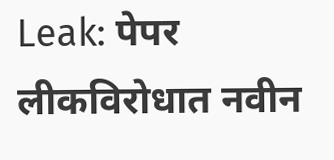Leak: पेपर लीकविरोधात नवीन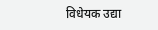विधेयक उद्या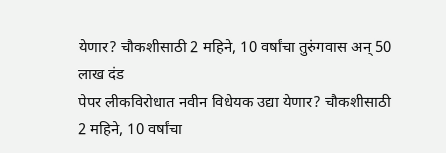येणार? चौकशीसाठी 2 महिने, 10 वर्षांचा तुरुंगवास अन् 50 लाख दंड
पेपर लीकविरोधात नवीन विधेयक उद्या येणार? चौकशीसाठी 2 महिने, 10 वर्षांचा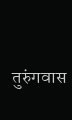तुरुंगवास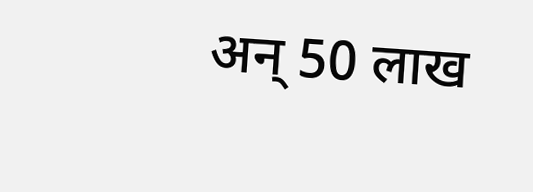अन् 50 लाख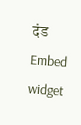दंड
Embed widget